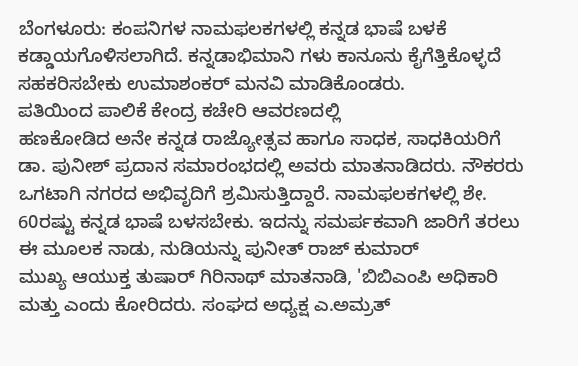ಬೆಂಗಳೂರು: ಕಂಪನಿಗಳ ನಾಮಫಲಕಗಳಲ್ಲಿ ಕನ್ನಡ ಭಾಷೆ ಬಳಕೆ ಕಡ್ಡಾಯಗೊಳಿಸಲಾಗಿದೆ. ಕನ್ನಡಾಭಿಮಾನಿ ಗಳು ಕಾನೂನು ಕೈಗೆತ್ತಿಕೊಳ್ಳದೆ ಸಹಕರಿಸಬೇಕು ಉಮಾಶಂಕರ್ ಮನವಿ ಮಾಡಿಕೊಂಡರು.
ಪತಿಯಿಂದ ಪಾಲಿಕೆ ಕೇಂದ್ರ ಕಚೇರಿ ಆವರಣದಲ್ಲಿ
ಹಣಕೋಡಿದ ಅನೇ ಕನ್ನಡ ರಾಜ್ಯೋತ್ಸವ ಹಾಗೂ ಸಾಧಕ, ಸಾಧಕಿಯರಿಗೆ ಡಾ. ಪುನೀಶ್ ಪ್ರದಾನ ಸಮಾರಂಭದಲ್ಲಿ ಅವರು ಮಾತನಾಡಿದರು. ನೌಕರರು ಒಗಟಾಗಿ ನಗರದ ಅಭಿವೃದಿಗೆ ಶ್ರಮಿಸುತ್ತಿದ್ದಾರೆ. ನಾಮಫಲಕಗಳಲ್ಲಿ ಶೇ. 60ರಷ್ಟು ಕನ್ನಡ ಭಾಷೆ ಬಳಸಬೇಕು. ಇದನ್ನು ಸಮರ್ಪಕವಾಗಿ ಜಾರಿಗೆ ತರಲು ಈ ಮೂಲಕ ನಾಡು, ನುಡಿಯನ್ನು ಪುನೀತ್ ರಾಜ್ ಕುಮಾರ್
ಮುಖ್ಯ ಆಯುಕ್ತ ತುಷಾರ್ ಗಿರಿನಾಥ್ ಮಾತನಾಡಿ, 'ಬಿಬಿಎಂಪಿ ಅಧಿಕಾರಿ ಮತ್ತು ಎಂದು ಕೋರಿದರು. ಸಂಘದ ಅಧ್ಯಕ್ಷ ಎ.ಅಮ್ರತ್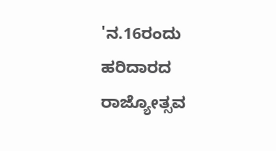'ನ.16ರಂದು ಹರಿದಾರದ ರಾಜ್ಯೋತ್ಸವ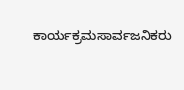ಕಾರ್ಯಕ್ರಮಸಾರ್ವಜನಿಕರು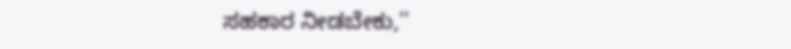ಸಹಕಾರ ನೀಡಬೇಕು,''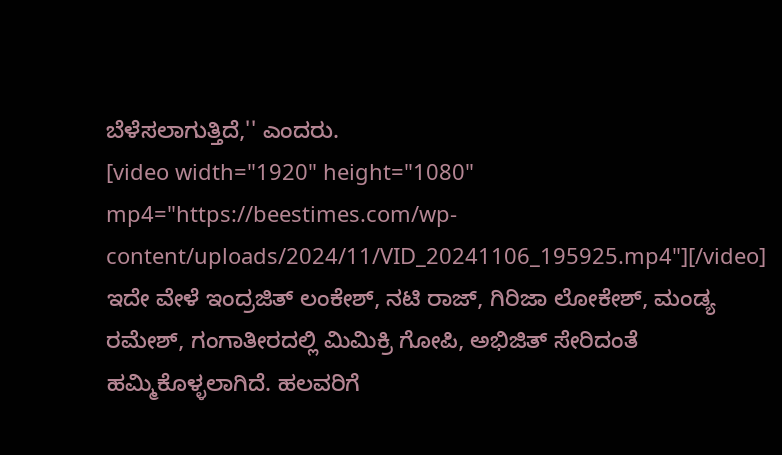ಬೆಳೆಸಲಾಗುತ್ತಿದೆ,'' ಎಂದರು.
[video width="1920" height="1080" mp4="https://beestimes.com/wp-content/uploads/2024/11/VID_20241106_195925.mp4"][/video]
ಇದೇ ವೇಳೆ ಇಂದ್ರಜಿತ್ ಲಂಕೇಶ್, ನಟಿ ರಾಜ್, ಗಿರಿಜಾ ಲೋಕೇಶ್, ಮಂಡ್ಯ ರಮೇಶ್, ಗಂಗಾತೀರದಲ್ಲಿ ಮಿಮಿಕ್ರಿ ಗೋಪಿ, ಅಭಿಜಿತ್ ಸೇರಿದಂತೆ ಹಮ್ಮಿಕೊಳ್ಳಲಾಗಿದೆ. ಹಲವರಿಗೆ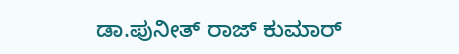ಡಾ.ಪುನೀತ್ ರಾಜ್ ಕುಮಾರ್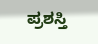ಪ್ರಶಸ್ತಿ